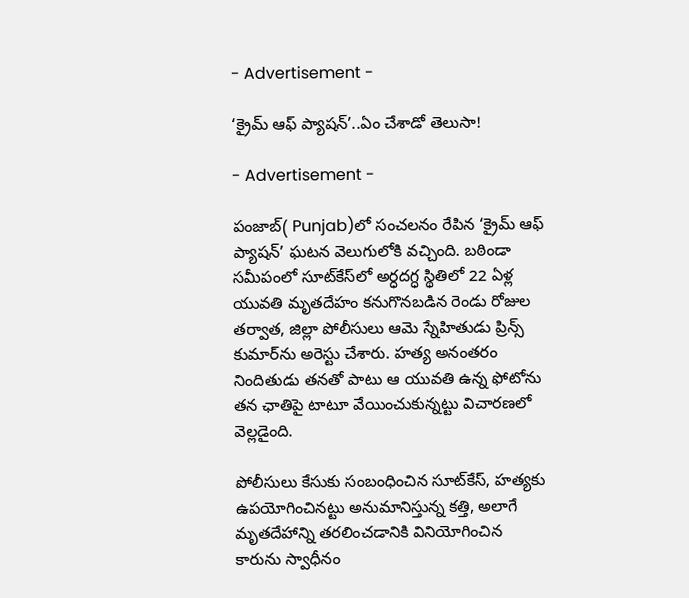- Advertisement -

‘క్రైమ్ ఆఫ్ ప్యాషన్’..ఏం చేశాడో తెలుసా!

- Advertisement -

పంజాబ్‌( Punjab)లో సంచలనం రేపిన ‘క్రైమ్ ఆఫ్ ప్యాషన్’ ఘటన వెలుగులోకి వచ్చింది. బఠిండా సమీపంలో సూట్‌కేస్‌లో అర్ధదగ్ధ స్థితిలో 22 ఏళ్ల యువతి మృతదేహం కనుగొనబడిన రెండు రోజుల తర్వాత, జిల్లా పోలీసులు ఆమె స్నేహితుడు ప్రిన్స్ కుమార్‌ను అరెస్టు చేశారు. హత్య అనంతరం నిందితుడు తనతో పాటు ఆ యువతి ఉన్న ఫోటోను తన ఛాతిపై టాటూ వేయించుకున్నట్టు విచారణలో వెల్లడైంది.

పోలీసులు కేసుకు సంబంధించిన సూట్‌కేస్, హత్యకు ఉపయోగించినట్టు అనుమానిస్తున్న కత్తి, అలాగే మృతదేహాన్ని తరలించడానికి వినియోగించిన కారును స్వాధీనం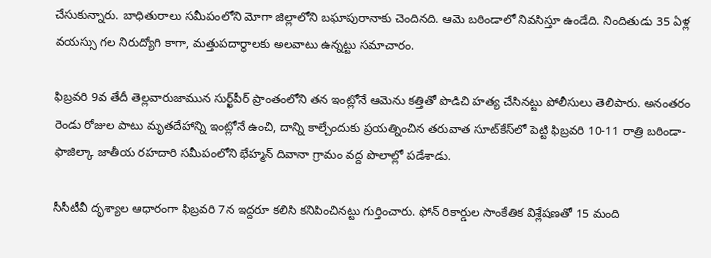చేసుకున్నారు. బాధితురాలు సమీపంలోని మోగా జిల్లాలోని బఘాపురానాకు చెందినది. ఆమె బఠిండాలో నివసిస్తూ ఉండేది. నిందితుడు 35 ఏళ్ల వయస్సు గల నిరుద్యోగి కాగా, మత్తుపదార్థాలకు అలవాటు ఉన్నట్టు సమాచారం.

ఫిబ్రవరి 9వ తేదీ తెల్లవారుజామున సుర్ఖ్‌పీర్ ప్రాంతంలోని తన ఇంట్లోనే ఆమెను కత్తితో పొడిచి హత్య చేసినట్టు పోలీసులు తెలిపారు. అనంతరం రెండు రోజుల పాటు మృతదేహాన్ని ఇంట్లోనే ఉంచి, దాన్ని కాల్చేందుకు ప్రయత్నించిన తరువాత సూట్‌కేస్‌లో పెట్టి ఫిబ్రవరి 10-11 రాత్రి బఠిండా-ఫాజిల్కా జాతీయ రహదారి సమీపంలోని భేహ్మన్ దివానా గ్రామం వద్ద పొలాల్లో పడేశాడు.

సీసీటీవీ దృశ్యాల ఆధారంగా ఫిబ్రవరి 7న ఇద్దరూ కలిసి కనిపించినట్టు గుర్తించారు. ఫోన్ రికార్డుల సాంకేతిక విశ్లేషణతో 15 మంది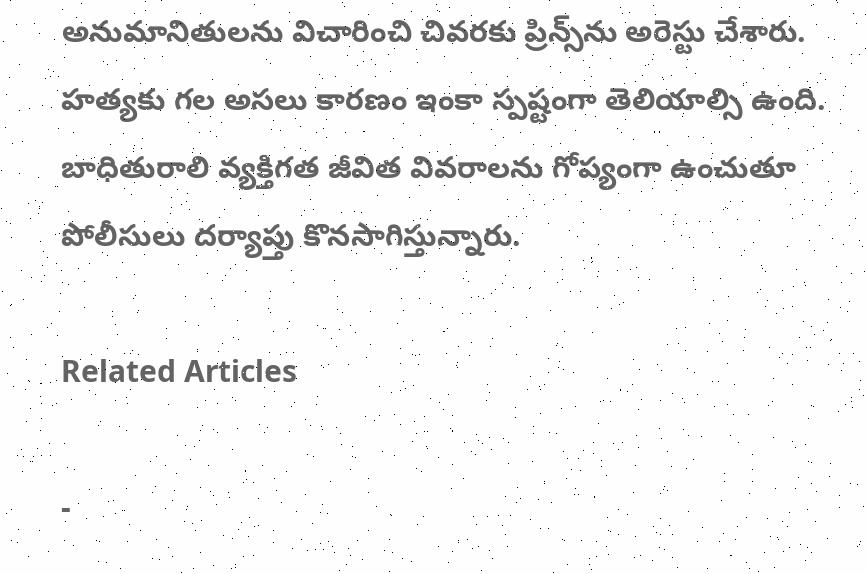అనుమానితులను విచారించి చివరకు ప్రిన్స్‌ను అరెస్టు చేశారు. హత్యకు గల అసలు కారణం ఇంకా స్పష్టంగా తెలియాల్సి ఉంది. బాధితురాలి వ్యక్తిగత జీవిత వివరాలను గోప్యంగా ఉంచుతూ పోలీసులు దర్యాప్తు కొనసాగిస్తున్నారు.

Related Articles

-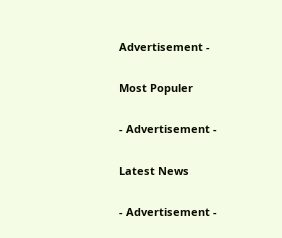Advertisement -

Most Populer

- Advertisement -

Latest News

- Advertisement -